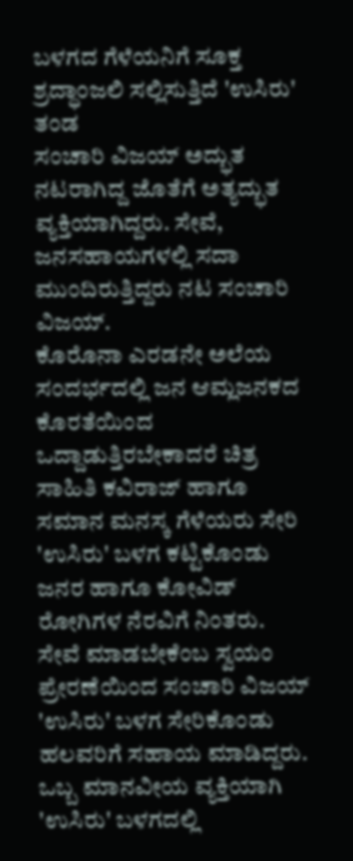ಬಳಗದ ಗೆಳೆಯನಿಗೆ ಸೂಕ್ತ ಶ್ರದ್ಧಾಂಜಲಿ ಸಲ್ಲಿಸುತ್ತಿದೆ 'ಉಸಿರು' ತಂಡ
ಸಂಚಾರಿ ವಿಜಯ್ ಅದ್ಭುತ ನಟರಾಗಿದ್ದ ಜೊತೆಗೆ ಅತ್ಯದ್ಭುತ ವ್ಯಕ್ತಿಯಾಗಿದ್ದರು. ಸೇವೆ, ಜನಸಹಾಯಗಳಲ್ಲಿ ಸದಾ ಮುಂದಿರುತ್ತಿದ್ದರು ನಟ ಸಂಚಾರಿ ವಿಜಯ್.
ಕೊರೊನಾ ಎರಡನೇ ಅಲೆಯ ಸಂದರ್ಭದಲ್ಲಿ ಜನ ಆಮ್ಲಜನಕದ ಕೊರತೆಯಿಂದ ಒದ್ದಾಡುತ್ತಿರಬೇಕಾದರೆ ಚಿತ್ರ ಸಾಹಿತಿ ಕವಿರಾಜ್ ಹಾಗೂ ಸಮಾನ ಮನಸ್ಕ ಗೆಳೆಯರು ಸೇರಿ 'ಉಸಿರು' ಬಳಗ ಕಟ್ಟಿಕೊಂಡು ಜನರ ಹಾಗೂ ಕೋವಿಡ್ ರೋಗಿಗಳ ನೆರವಿಗೆ ನಿಂತರು.
ಸೇವೆ ಮಾಡಬೇಕೆಂಬ ಸ್ವಯಂ ಪ್ರೇರಣೆಯಿಂದ ಸಂಚಾರಿ ವಿಜಯ್ 'ಉಸಿರು' ಬಳಗ ಸೇರಿಕೊಂಡು ಹಲವರಿಗೆ ಸಹಾಯ ಮಾಡಿದ್ದರು. ಒಬ್ಬ ಮಾನವೀಯ ವ್ಯಕ್ತಿಯಾಗಿ 'ಉಸಿರು' ಬಳಗದಲ್ಲಿ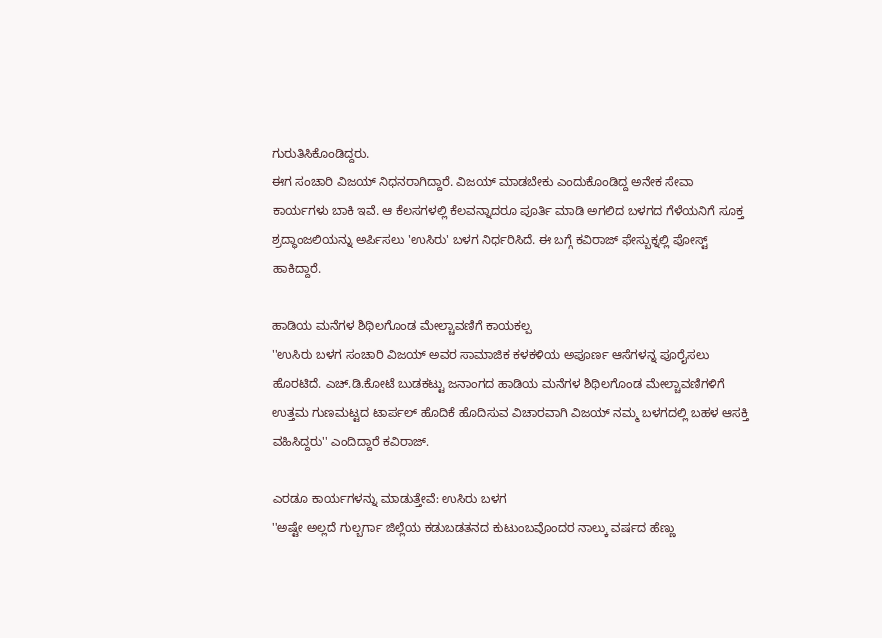ಗುರುತಿಸಿಕೊಂಡಿದ್ದರು.
ಈಗ ಸಂಚಾರಿ ವಿಜಯ್ ನಿಧನರಾಗಿದ್ದಾರೆ. ವಿಜಯ್ ಮಾಡಬೇಕು ಎಂದುಕೊಂಡಿದ್ದ ಅನೇಕ ಸೇವಾ ಕಾರ್ಯಗಳು ಬಾಕಿ ಇವೆ. ಆ ಕೆಲಸಗಳಲ್ಲಿ ಕೆಲವನ್ನಾದರೂ ಪೂರ್ತಿ ಮಾಡಿ ಅಗಲಿದ ಬಳಗದ ಗೆಳೆಯನಿಗೆ ಸೂಕ್ತ ಶ್ರದ್ಧಾಂಜಲಿಯನ್ನು ಅರ್ಪಿಸಲು 'ಉಸಿರು' ಬಳಗ ನಿರ್ಧರಿಸಿದೆ. ಈ ಬಗ್ಗೆ ಕವಿರಾಜ್ ಫೇಸ್ಬುಕ್ನಲ್ಲಿ ಪೋಸ್ಟ್ ಹಾಕಿದ್ದಾರೆ.

ಹಾಡಿಯ ಮನೆಗಳ ಶಿಥಿಲಗೊಂಡ ಮೇಲ್ಚಾವಣಿಗೆ ಕಾಯಕಲ್ಪ
''ಉಸಿರು ಬಳಗ ಸಂಚಾರಿ ವಿಜಯ್ ಅವರ ಸಾಮಾಜಿಕ ಕಳಕಳಿಯ ಅಪೂರ್ಣ ಆಸೆಗಳನ್ನ ಪೂರೈಸಲು ಹೊರಟಿದೆ. ಎಚ್.ಡಿ.ಕೋಟೆ ಬುಡಕಟ್ಟು ಜನಾಂಗದ ಹಾಡಿಯ ಮನೆಗಳ ಶಿಥಿಲಗೊಂಡ ಮೇಲ್ಚಾವಣಿಗಳಿಗೆ ಉತ್ತಮ ಗುಣಮಟ್ಟದ ಟಾರ್ಪಲ್ ಹೊದಿಕೆ ಹೊದಿಸುವ ವಿಚಾರವಾಗಿ ವಿಜಯ್ ನಮ್ಮ ಬಳಗದಲ್ಲಿ ಬಹಳ ಆಸಕ್ತಿ ವಹಿಸಿದ್ದರು'' ಎಂದಿದ್ದಾರೆ ಕವಿರಾಜ್.

ಎರಡೂ ಕಾರ್ಯಗಳನ್ನು ಮಾಡುತ್ತೇವೆ: ಉಸಿರು ಬಳಗ
''ಅಷ್ಟೇ ಅಲ್ಲದೆ ಗುಲ್ಬರ್ಗಾ ಜಿಲ್ಲೆಯ ಕಡುಬಡತನದ ಕುಟುಂಬವೊಂದರ ನಾಲ್ಕು ವರ್ಷದ ಹೆಣ್ಣು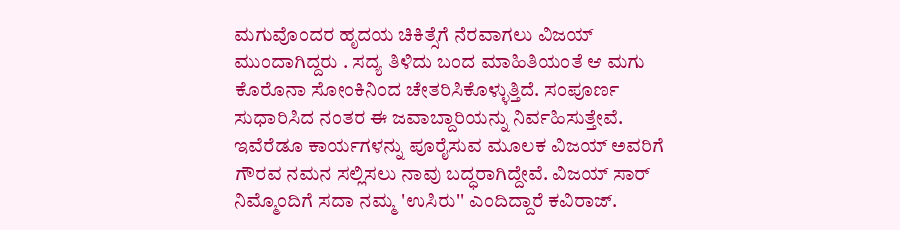ಮಗುವೊಂದರ ಹೃದಯ ಚಿಕಿತ್ಸೆಗೆ ನೆರವಾಗಲು ವಿಜಯ್ ಮುಂದಾಗಿದ್ದರು . ಸದ್ಯ ತಿಳಿದು ಬಂದ ಮಾಹಿತಿಯಂತೆ ಆ ಮಗು ಕೊರೊನಾ ಸೋಂಕಿನಿಂದ ಚೇತರಿಸಿಕೊಳ್ಳುತ್ತಿದೆ. ಸಂಪೂರ್ಣ ಸುಧಾರಿಸಿದ ನಂತರ ಈ ಜವಾಬ್ದಾರಿಯನ್ನು ನಿರ್ವಹಿಸುತ್ತೇವೆ. ಇವೆರೆಡೂ ಕಾರ್ಯಗಳನ್ನು ಪೂರೈಸುವ ಮೂಲಕ ವಿಜಯ್ ಅವರಿಗೆ ಗೌರವ ನಮನ ಸಲ್ಲಿಸಲು ನಾವು ಬದ್ಧರಾಗಿದ್ದೇವೆ. ವಿಜಯ್ ಸಾರ್ ನಿಮ್ಮೊಂದಿಗೆ ಸದಾ ನಮ್ಮ 'ಉಸಿರು'' ಎಂದಿದ್ದಾರೆ ಕವಿರಾಜ್.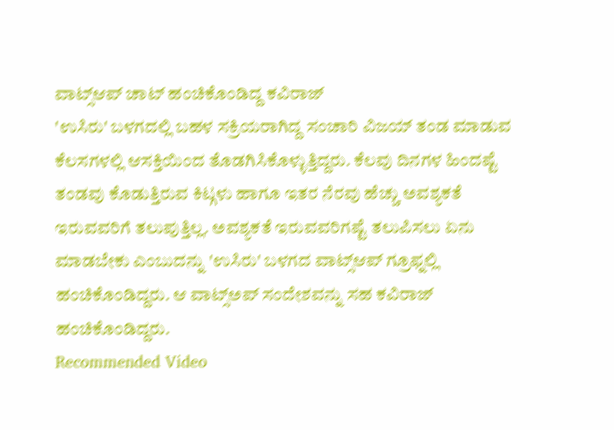ವಾಟ್ಸ್ಆಪ್ ಚಾಟ್ ಹಂಚಿಕೊಂಡಿದ್ದ ಕವಿರಾಜ್
'ಉಸಿರು' ಬಳಗದಲ್ಲಿ ಬಹಳ ಸಕ್ರಿಯರಾಗಿದ್ದ ಸಂಚಾರಿ ವಿಜಯ್ ತಂಡ ಮಾಡುವ ಕೆಲಸಗಳಲ್ಲಿ ಆಸಕ್ತಿಯಿಂದ ತೊಡಗಿಸಿಕೊಳ್ಳುತ್ತಿದ್ದರು. ಕೆಲವು ದಿನಗಳ ಹಿಂದಷ್ಟೆ ತಂಡವು ಕೊಡುತ್ತಿರುವ ಕಿಟ್ಗಳು ಹಾಗೂ ಇತರ ನೆರವು ಹೆಚ್ಚು ಅವಶ್ಯಕತೆ ಇರುವವರಿಗೆ ತಲುಪುತ್ತಿಲ್ಲ. ಅವಶ್ಯಕತೆ ಇರುವವರಿಗಷ್ಟೆ ತಲುಪಿಸಲು ಏನು ಮಾಡಬೇಕು ಎಂಬುದನ್ನು 'ಉಸಿರು' ಬಳಗದ ವಾಟ್ಸ್ಆಪ್ ಗ್ರೂಫ್ನಲ್ಲಿ ಹಂಚಿಕೊಂಡಿದ್ದರು. ಆ ವಾಟ್ಸ್ಅಪ್ ಸಂದೇಶವನ್ನು ಸಹ ಕವಿರಾಜ್ ಹಂಚಿಕೊಂಡಿದ್ದರು.
Recommended Video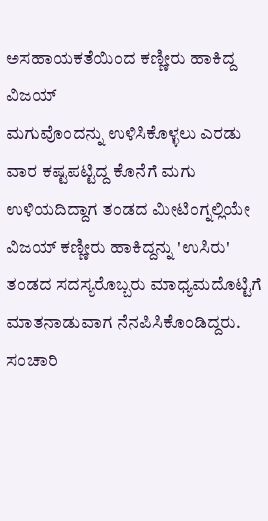ಅಸಹಾಯಕತೆಯಿಂದ ಕಣ್ಣೀರು ಹಾಕಿದ್ದ ವಿಜಯ್
ಮಗುವೊಂದನ್ನು ಉಳಿಸಿಕೊಳ್ಳಲು ಎರಡು ವಾರ ಕಷ್ಟಪಟ್ಟಿದ್ದ ಕೊನೆಗೆ ಮಗು ಉಳಿಯದಿದ್ದಾಗ ತಂಡದ ಮೀಟಿಂಗ್ನಲ್ಲಿಯೇ ವಿಜಯ್ ಕಣ್ಣೀರು ಹಾಕಿದ್ದನ್ನು 'ಉಸಿರು' ತಂಡದ ಸದಸ್ಯರೊಬ್ಬರು ಮಾಧ್ಯಮದೊಟ್ಟಿಗೆ ಮಾತನಾಡುವಾಗ ನೆನಪಿಸಿಕೊಂಡಿದ್ದರು. ಸಂಚಾರಿ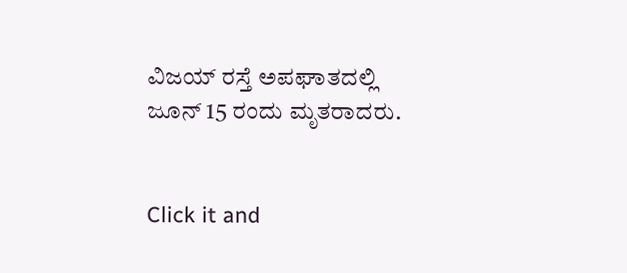ವಿಜಯ್ ರಸ್ತೆ ಅಪಘಾತದಲ್ಲಿ ಜೂನ್ 15 ರಂದು ಮೃತರಾದರು.


Click it and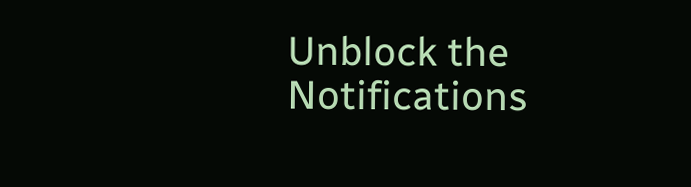Unblock the Notifications